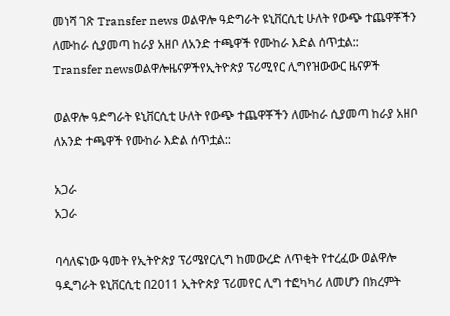መነሻ ገጽ Transfer news ወልዋሎ ዓድግራት ዩኒቨርሲቲ ሁለት የውጭ ተጨዋቾችን ለሙከራ ሲያመጣ ከራያ አዘቦ ለአንድ ተጫዋች የሙከራ እድል ሰጥቷል::
Transfer newsወልዋሎዜናዎችየኢትዮጵያ ፕሪሚየር ሊግየዝውውር ዜናዎች

ወልዋሎ ዓድግራት ዩኒቨርሲቲ ሁለት የውጭ ተጨዋቾችን ለሙከራ ሲያመጣ ከራያ አዘቦ ለአንድ ተጫዋች የሙከራ እድል ሰጥቷል::

አጋራ
አጋራ

ባሳለፍነው ዓመት የኢትዮጵያ ፕሪሜየርሊግ ከመውረድ ለጥቂት የተረፈው ወልዋሎ ዓዲግራት ዩኒቨርሲቲ በ2011 ኢትዮጵያ ፕሪመየር ሊግ ተፎካካሪ ለመሆን በክረምት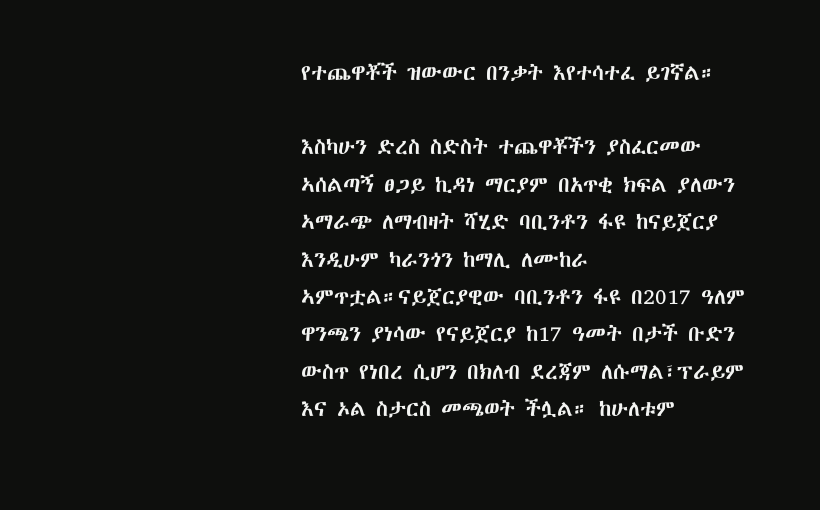የተጨዋቾች ዝውውር በንቃት እየተሳተፈ ይገኛል።

እስካሁን ድረስ ስድስት ተጨዋቾችን ያስፈርመው ኣሰልጣኝ ፀጋይ ኪዳነ ማርያም በአጥቂ ክፍል ያለውን ኣማራጭ ለማብዛት ሻሂድ ባቢንቶን ፋዩ ከናይጀርያ እንዲሁም ካራንጎን ከማሊ ለሙከራ ኣምጥቷል።ናይጀርያዊው ባቢንቶን ፋዩ በ2017 ዓለም ዋንጫን ያነሳው የናይጀርያ ከ17 ዓመት በታች ቡድን ውስጥ የነበረ ሲሆን በክለብ ደረጃም ለሱማል፣ፕራይም እና ኦል ስታርስ መጫወት ችሏል። ከሁለቱም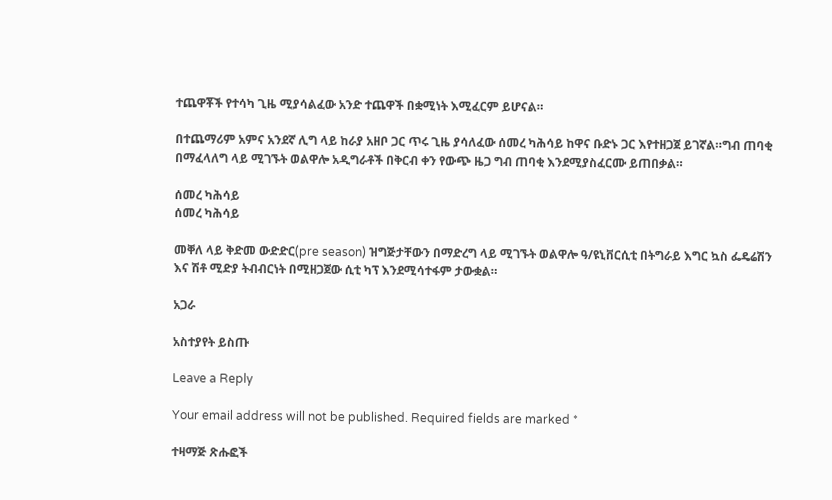ተጨዋቾች የተሳካ ጊዜ ሚያሳልፈው አንድ ተጨዋች በቋሚነት እሚፈርም ይሆናል።

በተጨማሪም አምና አንደኛ ሊግ ላይ ከራያ አዘቦ ጋር ጥሩ ጊዜ ያሳለፈው ሰመረ ካሕሳይ ከዋና ቡድኑ ጋር እየተዘጋጀ ይገኛል።ግብ ጠባቂ በማፈላለግ ላይ ሚገኙት ወልዋሎ አዲግራቶች በቅርብ ቀን የውጭ ዜጋ ግብ ጠባቂ እንደሚያስፈርሙ ይጠበቃል።

ሰመረ ካሕሳይ
ሰመረ ካሕሳይ

መቐለ ላይ ቅድመ ውድድር(pre season) ዝግጅታቸውን በማድረግ ላይ ሚገኙት ወልዋሎ ዓ/ዩኒቨርሲቲ በትግራይ እግር ኳስ ፌዴሬሽን እና ሽቶ ሚድያ ትብብርነት በሚዘጋጀው ሲቲ ካፕ እንደሚሳተፋም ታውቋል።

አጋራ

አስተያየት ይስጡ

Leave a Reply

Your email address will not be published. Required fields are marked *

ተዛማጅ ጽሑፎች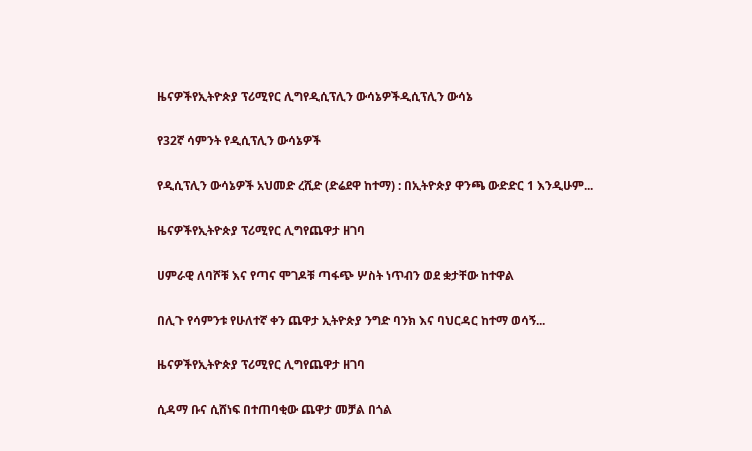ዜናዎችየኢትዮጵያ ፕሪሚየር ሊግየዲሲፕሊን ውሳኔዎችዲሲፕሊን ውሳኔ

የ32ኛ ሳምንት የዲሲፕሊን ውሳኔዎች

የዲሲፕሊን ውሳኔዎች አህመድ ረሺድ (ድሬደዋ ከተማ) : በኢትዮጵያ ዋንጫ ውድድር 1 እንዲሁም...

ዜናዎችየኢትዮጵያ ፕሪሚየር ሊግየጨዋታ ዘገባ

ሀምራዊ ለባሾቹ እና የጣና ሞገዶቹ ጣፋጭ ሦስት ነጥብን ወደ ቋታቸው ከተዋል

በሊጉ የሳምንቱ የሁለተኛ ቀን ጨዋታ ኢትዮጵያ ንግድ ባንክ እና ባህርዳር ከተማ ወሳኝ...

ዜናዎችየኢትዮጵያ ፕሪሚየር ሊግየጨዋታ ዘገባ

ሲዳማ ቡና ሲሸነፍ በተጠባቂው ጨዋታ መቻል በጎል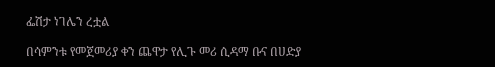ፌሽታ ነገሌን ረቷል

በሳምንቱ የመጀመሪያ ቀን ጨዋታ የሊጉ መሪ ሲዳማ ቡና በሀድያ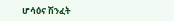ሆሳዕና ሽንፈት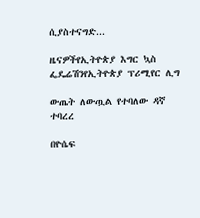ሲያስተናግድ...

ዜናዎችየኢትዮጵያ እግር ኳስ ፌዴሬሽንየኢትዮጵያ ፕሪሚየር ሊግ

ውጤት ለውጧል የተባለው ዳኛ ተባረረ

በዮሴፍ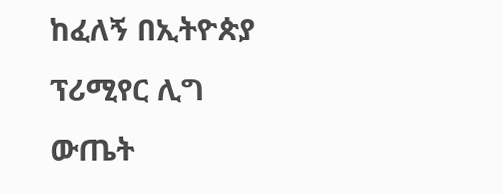ከፈለኝ በኢትዮጵያ ፕሪሚየር ሊግ ውጤት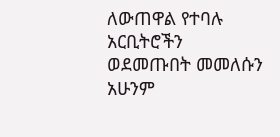ለውጠዋል የተባሉ አርቢትሮችን ወደመጡበት መመለሱን አሁንም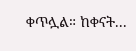ቀጥሏል። ከቀናት...